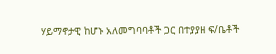ሃይማኖታዊ ከሆኑ አለመግባባቶች ጋር በተያያዘ ፍ/ቤቶች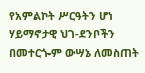የአምልኮት ሥርዓትን ሆነ ሃይማኖታዊ ህገ-ደንቦችን በመተርጐም ውሣኔ ለመስጠት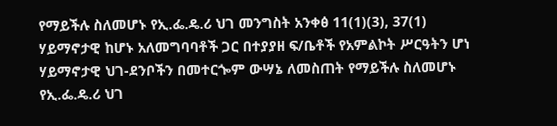የማይችሉ ስለመሆኑ የኢ.ፌ.ዴ.ሪ ህገ መንግስት አንቀፅ 11(1)(3), 37(1)
ሃይማኖታዊ ከሆኑ አለመግባባቶች ጋር በተያያዘ ፍ/ቤቶች የአምልኮት ሥርዓትን ሆነ ሃይማኖታዊ ህገ-ደንቦችን በመተርጐም ውሣኔ ለመስጠት የማይችሉ ስለመሆኑ የኢ.ፌ.ዴ.ሪ ህገ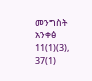መንግስት አንቀፅ 11(1)(3), 37(1)